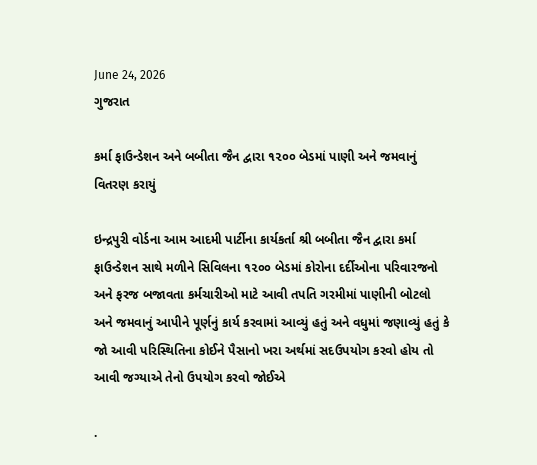June 24, 2026
ગુજરાત

કર્મા ફાઉન્ડેશન અને બબીતા જૈન દ્વારા ૧૨૦૦ બેડમાં પાણી અને જમવાનું વિતરણ કરાયું

ઇન્દ્રપુરી વોર્ડના આમ આદમી પાર્ટીના કાર્યકર્તા શ્રી બબીતા જૈન દ્વારા કર્મા ફાઉન્ડેશન સાથે મળીને સિવિલના ૧૨૦૦ બેડમાં કોરોના દર્દીઓના પરિવારજનો અને ફરજ બજાવતા કર્મચારીઓ માટે આવી તપતિ ગરમીમાં પાણીની બોટલો અને જમવાનું આપીને પૂર્ણનું કાર્ય કરવામાં આવ્યું હતું અને વધુમાં જણાવ્યું હતું કે જો આવી પરિસ્થિતિના કોઈને પૈસાનો ખરા અર્થમાં સદઉપયોગ કરવો હોય તો આવી જગ્યાએ તેનો ઉપયોગ કરવો જોઈએ

.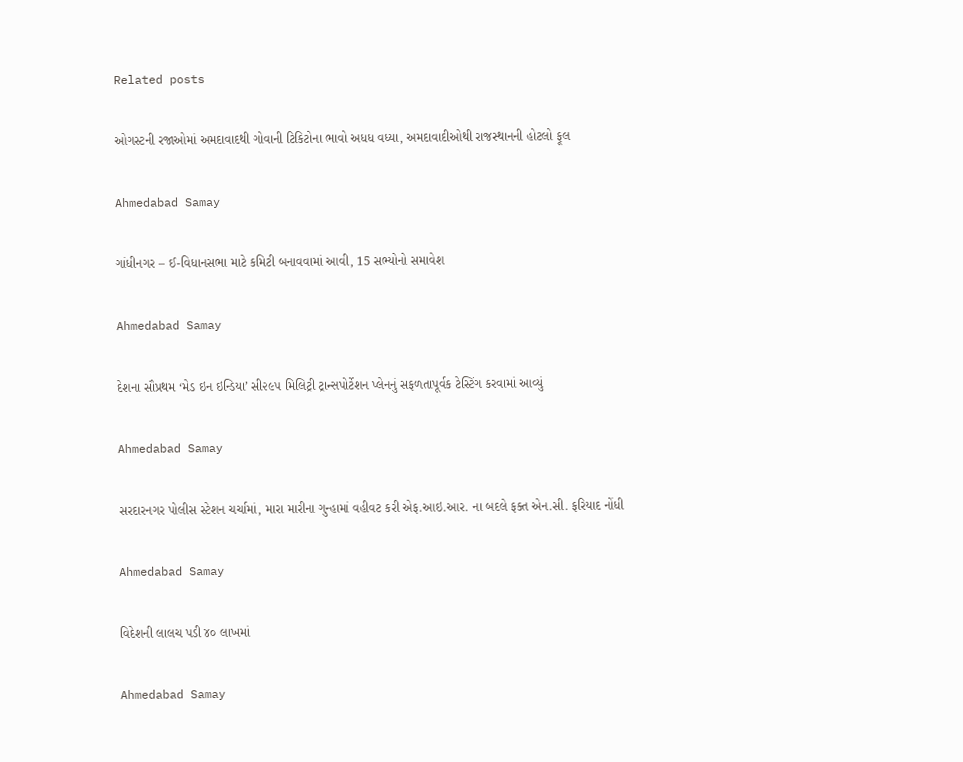Related posts

ઓગસ્ટની રજાઓમાં અમદાવાદથી ગોવાની ટિકિટોના ભાવો અધધ વધ્યા, અમદાવાદીઓથી રાજસ્થાનની હોટલો ફૂલ

Ahmedabad Samay

ગાંધીનગર – ઈ-વિધાનસભા માટે કમિટી બનાવવામાં આવી, 15 સભ્યોનો સમાવેશ

Ahmedabad Samay

દેશના સૌપ્રથમ ‘મેડ ઇન ઇન્ડિયા’ સી૨૯૫ મિલિટ્રી ટ્રાન્સપોર્ટેશન પ્લેનનું સફળતાપૂર્વક ટેસ્ટિંગ કરવામાં આવ્યું

Ahmedabad Samay

સરદારનગર પોલીસ સ્ટેશન ચર્ચામાં, મારા મારીના ગુન્હામાં વહીવટ કરી એફ.આઇ.આર. ના બદલે ફક્ત એન.સી. ફરિયાદ નોંધી

Ahmedabad Samay

વિદેશની લાલચ પડી ૪૦ લાખમાં

Ahmedabad Samay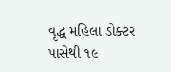વૃદ્ધ મહિલા ડોક્ટર પાસેથી ૧૯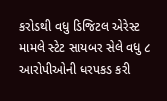કરોડથી વધુ ડિજિટલ એરેસ્ટ મામલે સ્ટેટ સાયબર સેલે વધુ ૮ આરોપીઓની ધરપકડ કરી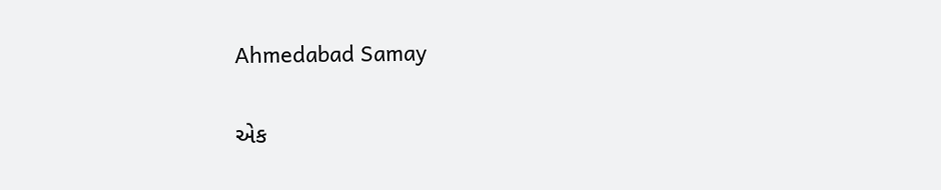Ahmedabad Samay

એક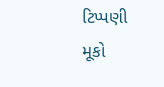ટિપ્પણી મૂકો